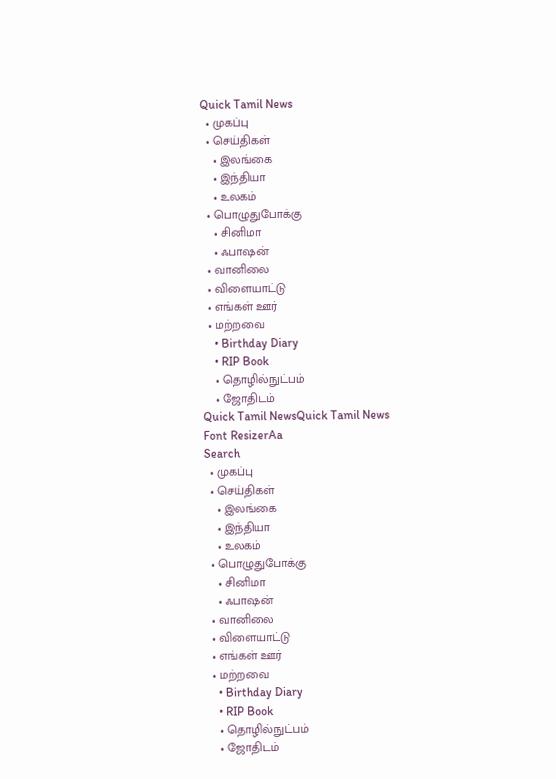Quick Tamil News
  • முகப்பு
  • செய்திகள்
    • இலங்கை
    • இந்தியா
    • உலகம்
  • பொழுதுபோக்கு
    • சினிமா
    • ஃபாஷன்
  • வானிலை
  • விளையாட்டு
  • எங்கள் ஊர்
  • மற்றவை
    • Birthday Diary
    • RIP Book
    • தொழில்நுட்பம்
    • ஜோதிடம்
Quick Tamil NewsQuick Tamil News
Font ResizerAa
Search
  • முகப்பு
  • செய்திகள்
    • இலங்கை
    • இந்தியா
    • உலகம்
  • பொழுதுபோக்கு
    • சினிமா
    • ஃபாஷன்
  • வானிலை
  • விளையாட்டு
  • எங்கள் ஊர்
  • மற்றவை
    • Birthday Diary
    • RIP Book
    • தொழில்நுட்பம்
    • ஜோதிடம்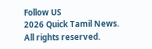Follow US
2026 Quick Tamil News. All rights reserved.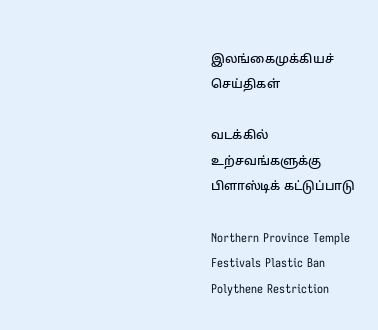இலங்கைமுக்கியச் செய்திகள்

வடக்கில் உற்சவங்களுக்கு பிளாஸ்டிக் கட்டுப்பாடு

Northern Province Temple Festivals Plastic Ban Polythene Restriction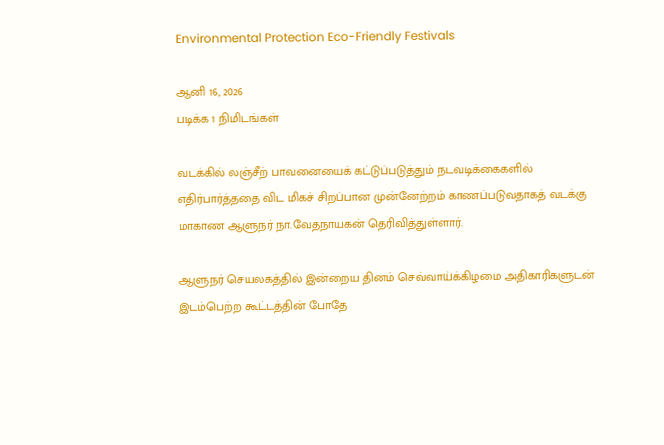Environmental Protection Eco-Friendly Festivals

ஆனி 16, 2026
படிக்க 1 நிமிடங்கள்

வடக்கில் லஞ்சீற் பாவனையைக் கட்டுப்படுத்தும் நடவடிக்கைகளில் எதிர்பார்த்ததை விட மிகச் சிறப்பான முன்னேற்றம் காணப்படுவதாகத் வடக்கு மாகாண ஆளுநர் நா.வேதநாயகன் தெரிவித்துள்ளார்.

ஆளுநர் செயலகத்தில் இன்றைய தினம் செவ்வாய்க்கிழமை அதிகாரிகளுடன் இடம்பெற்ற கூட்டத்தின் போதே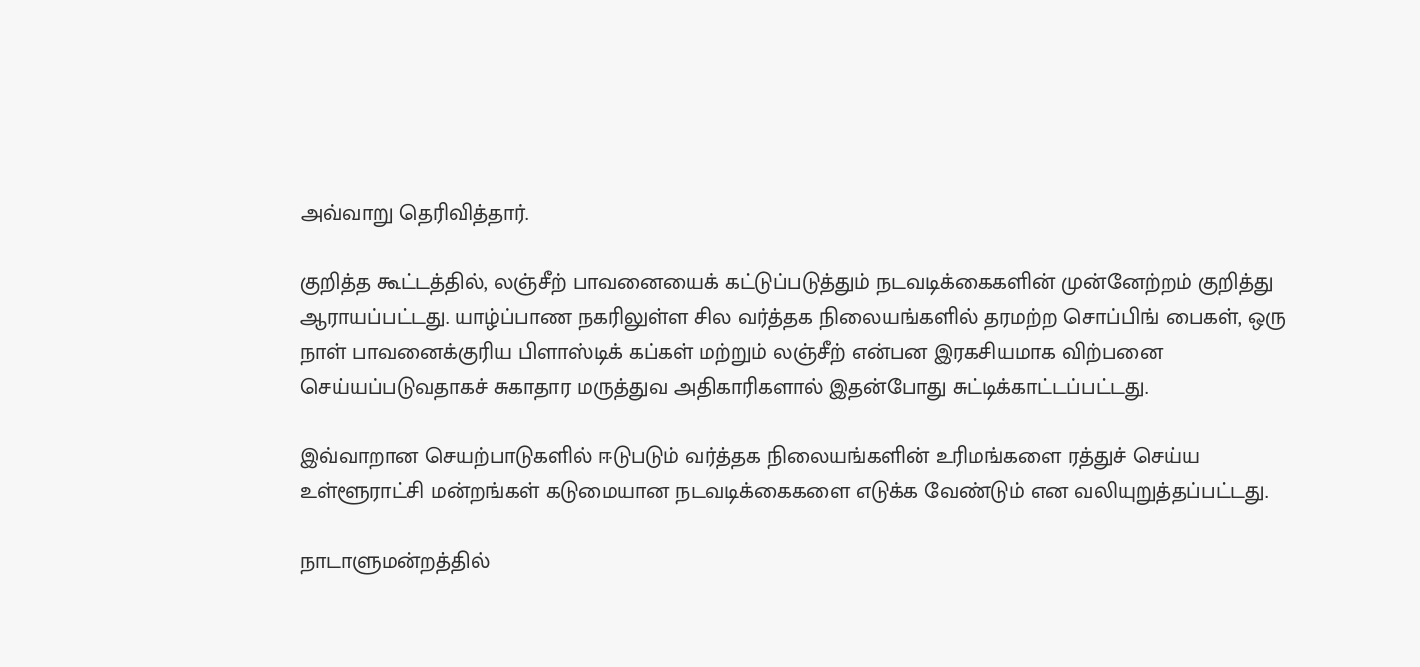அவ்வாறு தெரிவித்தார்.

குறித்த கூட்டத்தில், லஞ்சீற் பாவனையைக் கட்டுப்படுத்தும் நடவடிக்கைகளின் முன்னேற்றம் குறித்து ஆராயப்பட்டது. யாழ்ப்பாண நகரிலுள்ள சில வர்த்தக நிலையங்களில் தரமற்ற சொப்பிங் பைகள், ஒரு நாள் பாவனைக்குரிய பிளாஸ்டிக் கப்கள் மற்றும் லஞ்சீற் என்பன இரகசியமாக விற்பனை செய்யப்படுவதாகச் சுகாதார மருத்துவ அதிகாரிகளால் இதன்போது சுட்டிக்காட்டப்பட்டது.

இவ்வாறான செயற்பாடுகளில் ஈடுபடும் வர்த்தக நிலையங்களின் உரிமங்களை ரத்துச் செய்ய உள்ளூராட்சி மன்றங்கள் கடுமையான நடவடிக்கைகளை எடுக்க வேண்டும் என வலியுறுத்தப்பட்டது.

நாடாளுமன்றத்தில்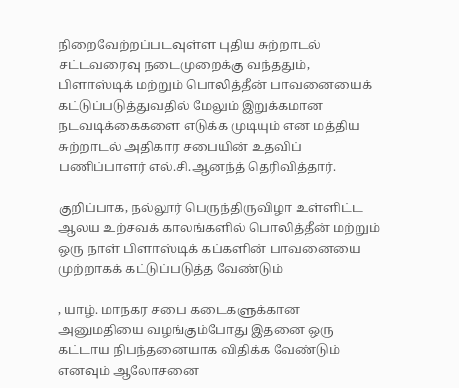நிறைவேற்றப்படவுள்ள புதிய சுற்றாடல் சட்டவரைவு நடைமுறைக்கு வந்ததும், பிளாஸ்டிக் மற்றும் பொலித்தீன் பாவனையைக் கட்டுப்படுத்துவதில் மேலும் இறுக்கமான நடவடிக்கைகளை எடுக்க முடியும் என மத்திய சுற்றாடல் அதிகார சபையின் உதவிப் பணிப்பாளர் எல்.சி.ஆனந்த் தெரிவித்தார்.

குறிப்பாக, நல்லூர் பெருந்திருவிழா உள்ளிட்ட ஆலய உற்சவக் காலங்களில் பொலித்தீன் மற்றும் ஒரு நாள் பிளாஸ்டிக் கப்களின் பாவனையை முற்றாகக் கட்டுப்படுத்த வேண்டும்

, யாழ். மாநகர சபை கடைகளுக்கான அனுமதியை வழங்கும்போது இதனை ஒரு கட்டாய நிபந்தனையாக விதிக்க வேண்டும் எனவும் ஆலோசனை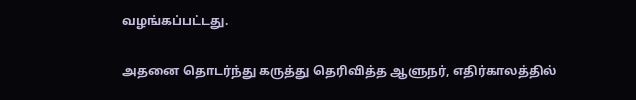வழங்கப்பட்டது.

அதனை தொடர்ந்து கருத்து தெரிவித்த ஆளுநர், எதிர்காலத்தில்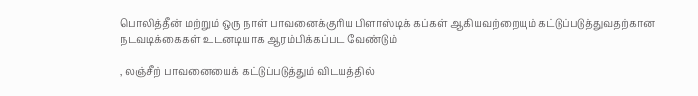பொலித்தீன் மற்றும் ஒரு நாள் பாவனைக்குரிய பிளாஸ்டிக் கப்கள் ஆகியவற்றையும் கட்டுப்படுத்துவதற்கான நடவடிக்கைகள் உடனடியாக ஆரம்பிக்கப்பட வேண்டும்

, லஞ்சீற் பாவனையைக் கட்டுப்படுத்தும் விடயத்தில்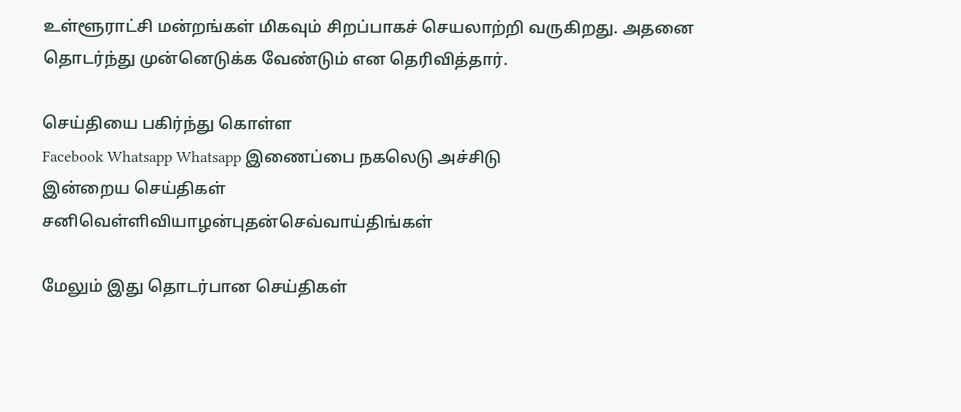உள்ளூராட்சி மன்றங்கள் மிகவும் சிறப்பாகச் செயலாற்றி வருகிறது. அதனை தொடர்ந்து முன்னெடுக்க வேண்டும் என தெரிவித்தார்.

செய்தியை பகிர்ந்து கொள்ள
Facebook Whatsapp Whatsapp இணைப்பை நகலெடு அச்சிடு
இன்றைய செய்திகள்
சனிவெள்ளிவியாழன்புதன்செவ்வாய்திங்கள்

மேலும் இது தொடர்பான செய்திகள்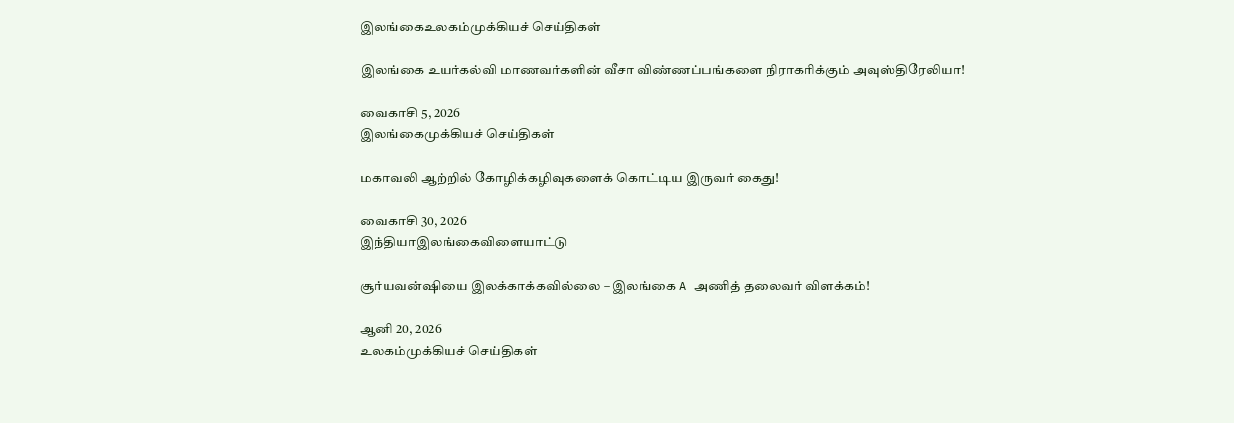இலங்கைஉலகம்முக்கியச் செய்திகள்

இலங்கை உயர்கல்வி மாணவர்களின் வீசா விண்ணப்பங்களை நிராகரிக்கும் அவுஸ்திரேலியா!

வைகாசி 5, 2026
இலங்கைமுக்கியச் செய்திகள்

மகாவலி ஆற்றில் கோழிக்கழிவுகளைக் கொட்டிய இருவர் கைது!

வைகாசி 30, 2026
இந்தியாஇலங்கைவிளையாட்டு

சூர்யவன்ஷியை இலக்காக்கவில்லை – இலங்கை A அணித் தலைவர் விளக்கம்!

ஆனி 20, 2026
உலகம்முக்கியச் செய்திகள்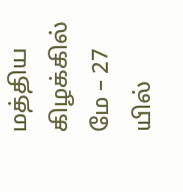மத்திய கிழக்கில் மே – 27 யில்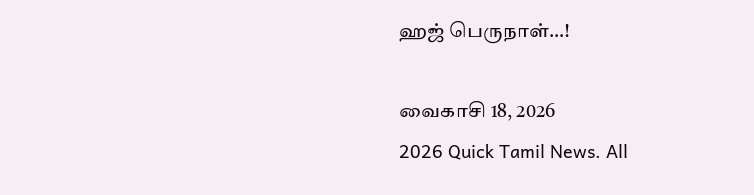ஹஜ் பெருநாள்…!

வைகாசி 18, 2026
2026 Quick Tamil News. All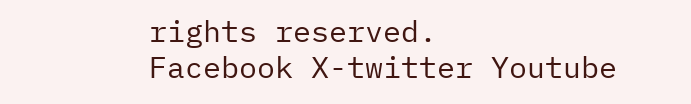rights reserved.
Facebook X-twitter Youtube